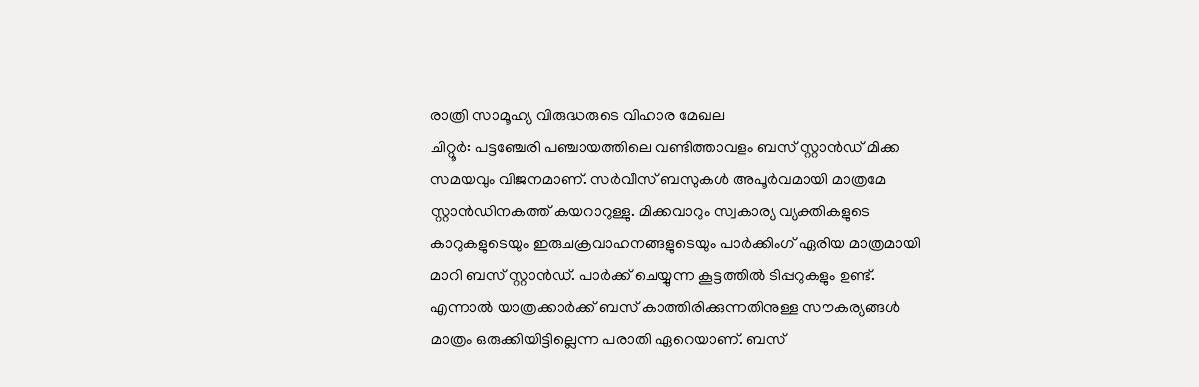രാത്രി സാമൂഹ്യ വിരുദ്ധരുടെ വിഹാര മേഖല
ചിറ്റൂർ: പട്ടഞ്ചേരി പഞ്ചായത്തിലെ വണ്ടിത്താവളം ബസ് സ്റ്റാൻഡ് മിക്ക സമയവും വിജനമാണ്. സർവീസ് ബസുകൾ അപൂർവമായി മാത്രമേ സ്റ്റാൻഡിനകത്ത് കയറാറുള്ളു. മിക്കവാറും സ്വകാര്യ വ്യക്തികളുടെ കാറുകളുടെയും ഇരുചക്രവാഹനങ്ങളുടെയും പാർക്കിംഗ് ഏരിയ മാത്രമായി മാറി ബസ് സ്റ്റാൻഡ്. പാർക്ക് ചെയ്യുന്ന കൂട്ടത്തിൽ ടിപ്പറുകളും ഉണ്ട്. എന്നാൽ യാത്രക്കാർക്ക് ബസ് കാത്തിരിക്കുന്നതിനുള്ള സൗകര്യങ്ങൾ മാത്രം ഒരുക്കിയിട്ടില്ലെന്ന പരാതി ഏറെയാണ്. ബസ്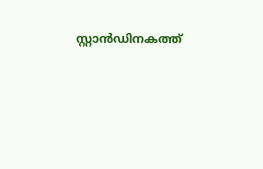സ്റ്റാൻഡിനകത്ത്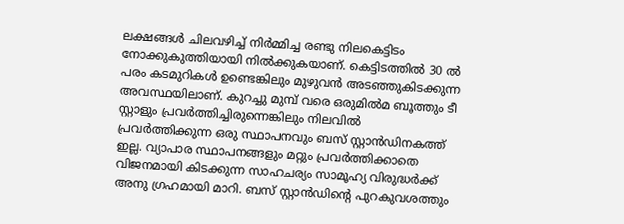ലക്ഷങ്ങൾ ചിലവഴിച്ച് നിർമ്മിച്ച രണ്ടു നിലകെട്ടിടം നോക്കുകുത്തിയായി നിൽക്കുകയാണ്. കെട്ടിടത്തിൽ 30 ൽ പരം കടമുറികൾ ഉണ്ടെങ്കിലും മുഴുവൻ അടഞ്ഞുകിടക്കുന്ന അവസ്ഥയിലാണ്. കുറച്ചു മുമ്പ് വരെ ഒരുമിൽമ ബൂത്തും ടീ സ്റ്റാളും പ്രവർത്തിച്ചിരുന്നെങ്കിലും നിലവിൽ പ്രവർത്തിക്കുന്ന ഒരു സ്ഥാപനവും ബസ് സ്റ്റാൻഡിനകത്ത് ഇല്ല. വ്യാപാര സ്ഥാപനങ്ങളും മറ്റും പ്രവർത്തിക്കാതെ വിജനമായി കിടക്കുന്ന സാഹചര്യം സാമൂഹ്യ വിരുദ്ധർക്ക് അനു ഗ്രഹമായി മാറി. ബസ് സ്റ്റാൻഡിന്റെ പുറകുവശത്തും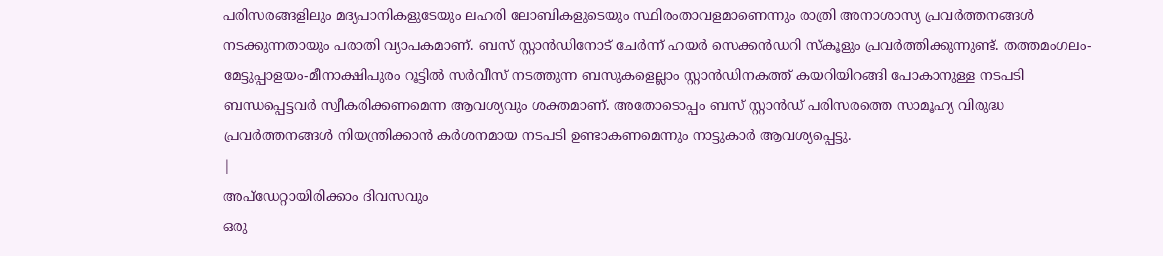പരിസരങ്ങളിലും മദ്യപാനികളുടേയും ലഹരി ലോബികളുടെയും സ്ഥിരംതാവളമാണെന്നും രാത്രി അനാശാസ്യ പ്രവർത്തനങ്ങൾ നടക്കുന്നതായും പരാതി വ്യാപകമാണ്. ബസ് സ്റ്റാൻഡിനോട് ചേർന്ന് ഹയർ സെക്കൻഡറി സ്കൂളും പ്രവർത്തിക്കുന്നുണ്ട്. തത്തമംഗലം-മേട്ടുപ്പാളയം-മീനാക്ഷിപുരം റൂട്ടിൽ സർവീസ് നടത്തുന്ന ബസുകളെല്ലാം സ്റ്റാൻഡിനകത്ത് കയറിയിറങ്ങി പോകാനുള്ള നടപടി ബന്ധപ്പെട്ടവർ സ്വീകരിക്കണമെന്ന ആവശ്യവും ശക്തമാണ്. അതോടൊപ്പം ബസ് സ്റ്റാൻഡ് പരിസരത്തെ സാമൂഹ്യ വിരുദ്ധ പ്രവർത്തനങ്ങൾ നിയന്ത്രിക്കാൻ കർശനമായ നടപടി ഉണ്ടാകണമെന്നും നാട്ടുകാർ ആവശ്യപ്പെട്ടു.
|
അപ്ഡേറ്റായിരിക്കാം ദിവസവും
ഒരു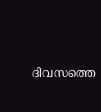ദിവസത്തെ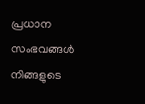പ്രധാന സംഭവങ്ങൾ നിങ്ങളുടെ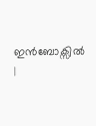ഇൻബോക്സിൽ |